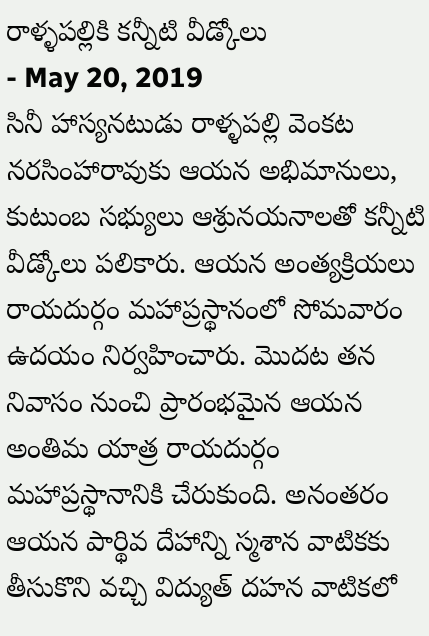రాళ్ళపల్లికి కన్నీటి వీడ్కోలు
- May 20, 2019
సినీ హాస్యనటుడు రాళ్ళపల్లి వెంకట నరసింహారావుకు ఆయన అభిమానులు, కుటుంబ సభ్యులు ఆశ్రునయనాలతో కన్నీటి వీడ్కోలు పలికారు. ఆయన అంత్యక్రియలు రాయదుర్గం మహాప్రస్థానంలో సోమవారం ఉదయం నిర్వహించారు. మొదట తన నివాసం నుంచి ప్రారంభమైన ఆయన అంతిమ యాత్ర రాయదుర్గం మహాప్రస్థానానికి చేరుకుంది. అనంతరం ఆయన పార్థివ దేహాన్ని స్మశాన వాటికకు తీసుకొని వచ్చి విద్యుత్ దహన వాటికలో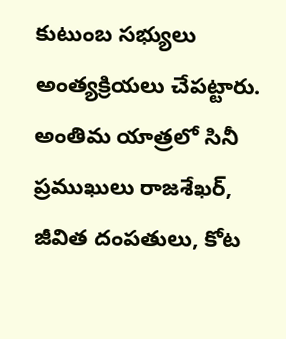కుటుంబ సభ్యులు అంత్యక్రియలు చేపట్టారు. అంతిమ యాత్రలో సినీ ప్రముఖులు రాజశేఖర్, జీవిత దంపతులు, కోట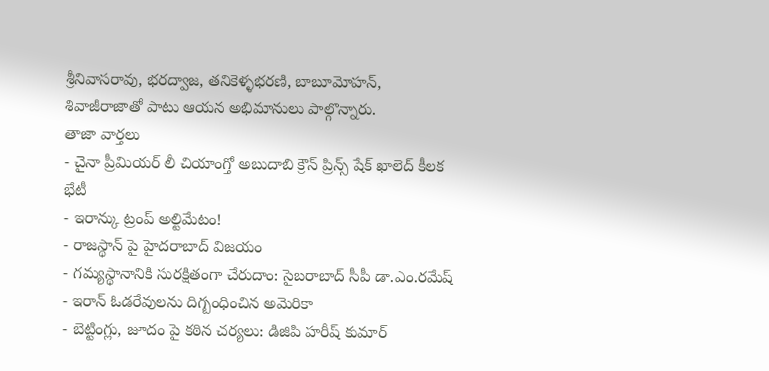శ్రీనివాసరావు, భరద్వాజ, తనికెళ్ళభరణి, బాబూమోహన్, శివాజీరాజాతో పాటు ఆయన అభిమానులు పాల్గొన్నారు.
తాజా వార్తలు
- చైనా ప్రీమియర్ లీ చియాంగ్తో అబుదాబి క్రౌన్ ప్రిన్స్ షేక్ ఖాలెద్ కీలక భేటీ
- ఇరాన్కు ట్రంప్ అల్టిమేటం!
- రాజస్థాన్ పై హైదరాబాద్ విజయం
- గమ్యస్థానానికి సురక్షితంగా చేరుదాం: సైబరాబాద్ సీపీ డా.ఎం.రమేష్
- ఇరాన్ ఓడరేవులను దిగ్బంధించిన అమెరికా
- బెట్టింగ్లు, జూదం పై కఠిన చర్యలు: డిజిపి హరీష్ కుమార్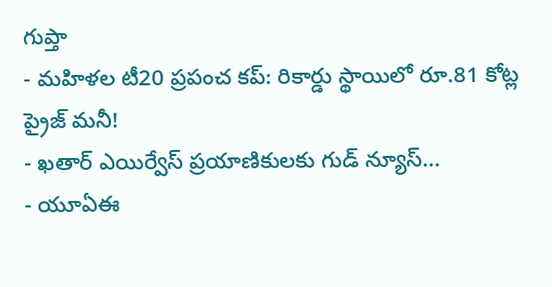గుప్తా
- మహిళల టీ20 ప్రపంచ కప్: రికార్డు స్థాయిలో రూ.81 కోట్ల ప్రైజ్ మనీ!
- ఖతార్ ఎయిర్వేస్ ప్రయాణికులకు గుడ్ న్యూస్...
- యూఏఈ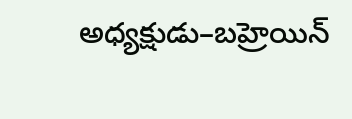అధ్యక్షుడు–బహ్రెయిన్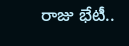రాజు భేటీ..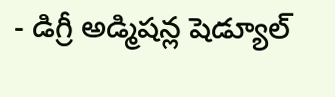- డిగ్రీ అడ్మిషన్ల షెడ్యూల్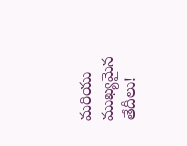మరియు ముఖ్యమైన తేదీలు!